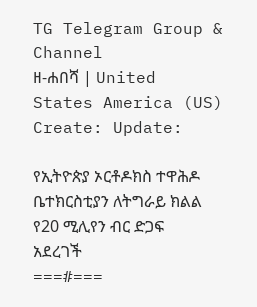TG Telegram Group & Channel
ዘ-ሐበሻ | United States America (US)
Create: Update:

የኢትዮጵያ ኦርቶዶክስ ተዋሕዶ ቤተክርስቲያን ለትግራይ ክልል የ20 ሚሊየን ብር ድጋፍ አደረገች
===#===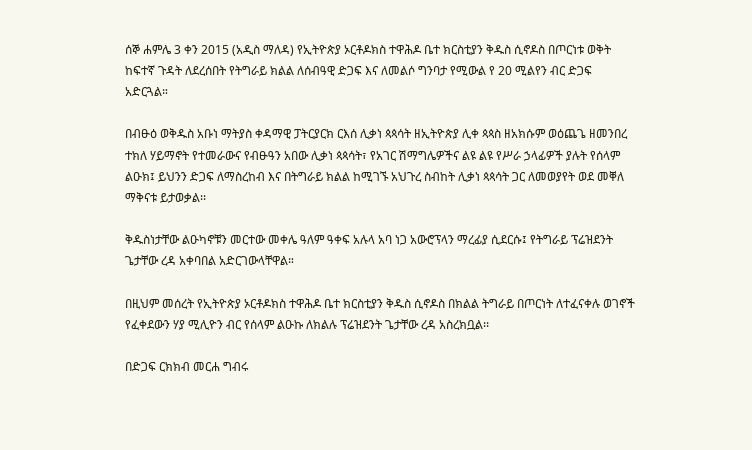ሰኞ ሐምሌ 3 ቀን 2015 (አዲስ ማለዳ) የኢትዮጵያ ኦርቶዶክስ ተዋሕዶ ቤተ ክርስቲያን ቅዱስ ሲኖዶስ በጦርነቱ ወቅት ከፍተኛ ጉዳት ለደረሰበት የትግራይ ክልል ለሰብዓዊ ድጋፍ እና ለመልሶ ግንባታ የሚውል የ 20 ሚልየን ብር ድጋፍ አድርጓል።

በብፁዕ ወቅዱስ አቡነ ማትያስ ቀዳማዊ ፓትርያርክ ርእሰ ሊቃነ ጳጳሳት ዘኢትዮጵያ ሊቀ ጳጳስ ዘአክሱም ወዕጨጌ ዘመንበረ ተክለ ሃይማኖት የተመራውና የብፁዓን አበው ሊቃነ ጳጳሳት፣ የአገር ሽማግሌዎችና ልዩ ልዩ የሥራ ኃላፊዎች ያሉት የሰላም ልዑክ፤ ይህንን ድጋፍ ለማስረከብ እና በትግራይ ክልል ከሚገኙ አህጉረ ስብከት ሊቃነ ጳጳሳት ጋር ለመወያየት ወደ መቐለ ማቅናቱ ይታወቃል፡፡

ቅዱስነታቸው ልዑካኖቹን መርተው መቀሌ ዓለም ዓቀፍ አሉላ አባ ነጋ አውሮፕላን ማረፊያ ሲደርሱ፤ የትግራይ ፕሬዝደንት ጌታቸው ረዳ አቀባበል አድርገውላቸዋል።

በዚህም መሰረት የኢትዮጵያ ኦርቶዶክስ ተዋሕዶ ቤተ ክርስቲያን ቅዱስ ሲኖዶስ በክልል ትግራይ በጦርነት ለተፈናቀሉ ወገኖች የፈቀደውን ሃያ ሚሊዮን ብር የሰላም ልዑኩ ለክልሉ ፕሬዝደንት ጌታቸው ረዳ አስረክቧል፡፡

በድጋፍ ርክክብ መርሐ ግብሩ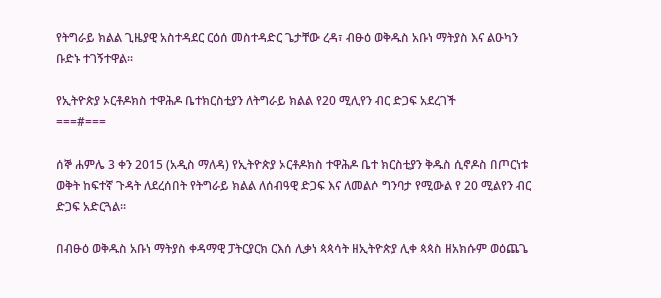የትግራይ ክልል ጊዜያዊ አስተዳደር ርዕሰ መስተዳድር ጌታቸው ረዳ፣ ብፁዕ ወቅዱስ አቡነ ማትያስ እና ልዑካን ቡድኑ ተገኝተዋል፡፡

የኢትዮጵያ ኦርቶዶክስ ተዋሕዶ ቤተክርስቲያን ለትግራይ ክልል የ20 ሚሊየን ብር ድጋፍ አደረገች
===#===

ሰኞ ሐምሌ 3 ቀን 2015 (አዲስ ማለዳ) የኢትዮጵያ ኦርቶዶክስ ተዋሕዶ ቤተ ክርስቲያን ቅዱስ ሲኖዶስ በጦርነቱ ወቅት ከፍተኛ ጉዳት ለደረሰበት የትግራይ ክልል ለሰብዓዊ ድጋፍ እና ለመልሶ ግንባታ የሚውል የ 20 ሚልየን ብር ድጋፍ አድርጓል።

በብፁዕ ወቅዱስ አቡነ ማትያስ ቀዳማዊ ፓትርያርክ ርእሰ ሊቃነ ጳጳሳት ዘኢትዮጵያ ሊቀ ጳጳስ ዘአክሱም ወዕጨጌ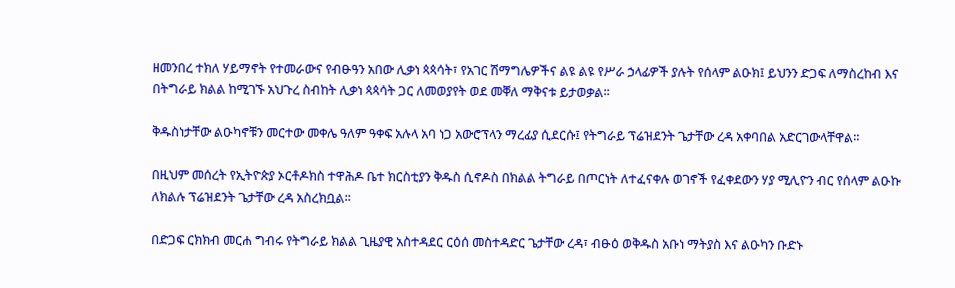ዘመንበረ ተክለ ሃይማኖት የተመራውና የብፁዓን አበው ሊቃነ ጳጳሳት፣ የአገር ሽማግሌዎችና ልዩ ልዩ የሥራ ኃላፊዎች ያሉት የሰላም ልዑክ፤ ይህንን ድጋፍ ለማስረከብ እና በትግራይ ክልል ከሚገኙ አህጉረ ስብከት ሊቃነ ጳጳሳት ጋር ለመወያየት ወደ መቐለ ማቅናቱ ይታወቃል፡፡

ቅዱስነታቸው ልዑካኖቹን መርተው መቀሌ ዓለም ዓቀፍ አሉላ አባ ነጋ አውሮፕላን ማረፊያ ሲደርሱ፤ የትግራይ ፕሬዝደንት ጌታቸው ረዳ አቀባበል አድርገውላቸዋል።

በዚህም መሰረት የኢትዮጵያ ኦርቶዶክስ ተዋሕዶ ቤተ ክርስቲያን ቅዱስ ሲኖዶስ በክልል ትግራይ በጦርነት ለተፈናቀሉ ወገኖች የፈቀደውን ሃያ ሚሊዮን ብር የሰላም ልዑኩ ለክልሉ ፕሬዝደንት ጌታቸው ረዳ አስረክቧል፡፡

በድጋፍ ርክክብ መርሐ ግብሩ የትግራይ ክልል ጊዜያዊ አስተዳደር ርዕሰ መስተዳድር ጌታቸው ረዳ፣ ብፁዕ ወቅዱስ አቡነ ማትያስ እና ልዑካን ቡድኑ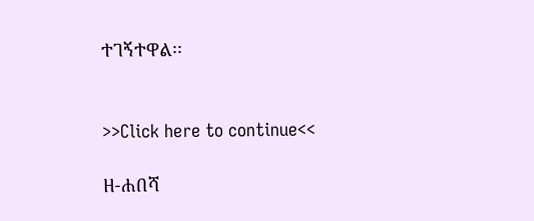ተገኝተዋል፡፡


>>Click here to continue<<

ዘ-ሐበሻ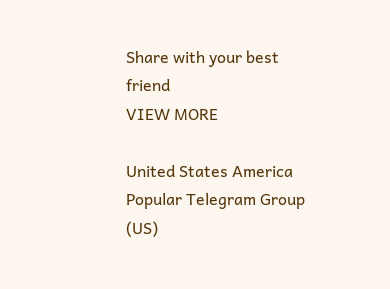Share with your best friend
VIEW MORE

United States America Popular Telegram Group (US)